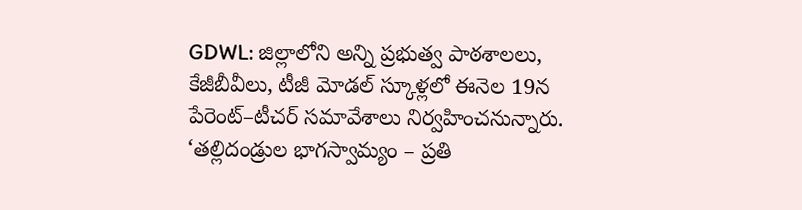GDWL: జిల్లాలోని అన్ని ప్రభుత్వ పాఠశాలలు, కేజీబీవీలు, టీజీ మోడల్ స్కూళ్లలో ఈనెల 19న పేరెంట్–టీచర్ సమావేశాలు నిర్వహించనున్నారు. ‘తల్లిదండ్రుల భాగస్వామ్యం – ప్రతి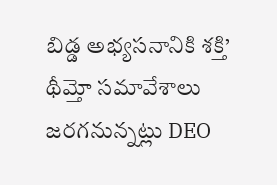బిడ్డ అభ్యసనానికి శక్తి’ థీమ్తో సమావేశాలు జరగనున్నట్లు DEO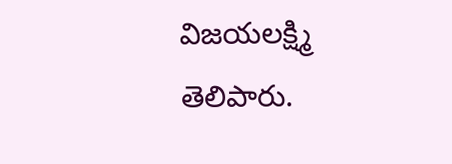విజయలక్ష్మి తెలిపారు.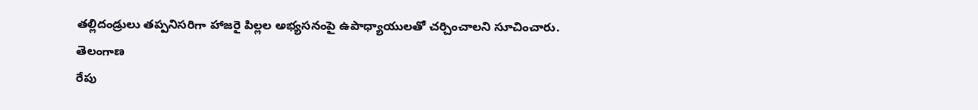తల్లిదండ్రులు తప్పనిసరిగా హాజరై పిల్లల అభ్యసనంపై ఉపాధ్యాయులతో చర్చించాలని సూచించారు.
తెలంగాణ
రేపు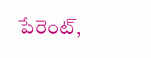పేరెంట్,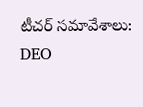టీచర్ సమావేశాలు: DEO